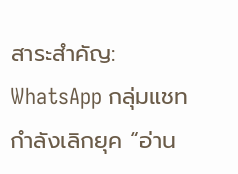สาระสำคัญ: WhatsApp กลุ่มแชท กำลังเลิกยุค “อ่าน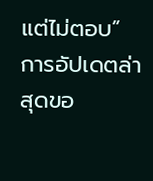แต่ไม่ตอบ”
การอัปเดตล่าสุดขอ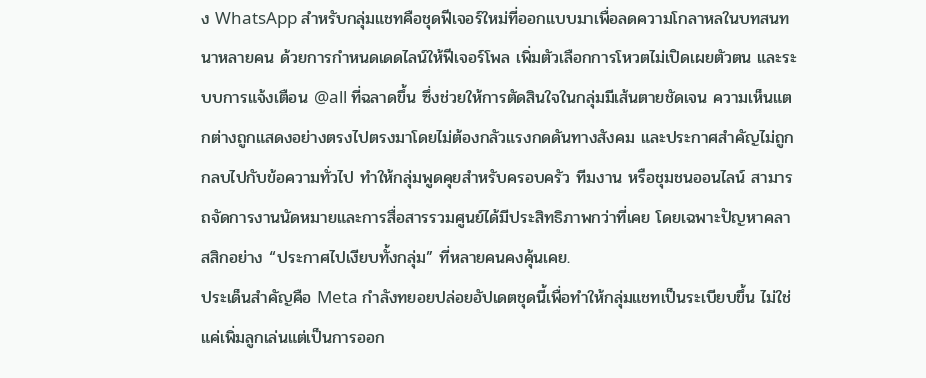ง WhatsApp สำหรับกลุ่มแชทคือชุดฟีเจอร์ใหม่ที่ออกแบบมาเพื่อลดความโกลาหลในบทสนทนาหลายคน ด้วยการกำหนดเดดไลน์ให้ฟีเจอร์โพล เพิ่มตัวเลือกการโหวตไม่เปิดเผยตัวตน และระบบการแจ้งเตือน @all ที่ฉลาดขึ้น ซึ่งช่วยให้การตัดสินใจในกลุ่มมีเส้นตายชัดเจน ความเห็นแตกต่างถูกแสดงอย่างตรงไปตรงมาโดยไม่ต้องกลัวแรงกดดันทางสังคม และประกาศสำคัญไม่ถูกกลบไปกับข้อความทั่วไป ทำให้กลุ่มพูดคุยสำหรับครอบครัว ทีมงาน หรือชุมชนออนไลน์ สามารถจัดการงานนัดหมายและการสื่อสารรวมศูนย์ได้มีประสิทธิภาพกว่าที่เคย โดยเฉพาะปัญหาคลาสสิกอย่าง “ประกาศไปเงียบทั้งกลุ่ม” ที่หลายคนคงคุ้นเคย.
ประเด็นสำคัญคือ Meta กำลังทยอยปล่อยอัปเดตชุดนี้เพื่อทำให้กลุ่มแชทเป็นระเบียบขึ้น ไม่ใช่แค่เพิ่มลูกเล่นแต่เป็นการออก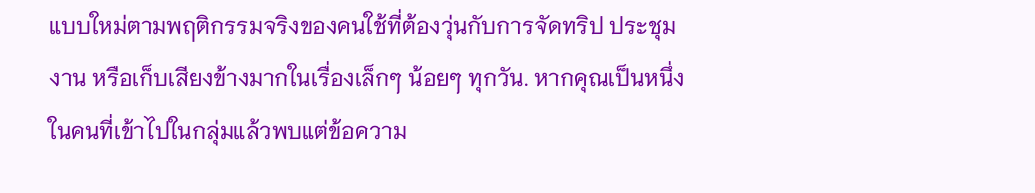แบบใหม่ตามพฤติกรรมจริงของคนใช้ที่ต้องวุ่นกับการจัดทริป ประชุมงาน หรือเก็บเสียงข้างมากในเรื่องเล็กๆ น้อยๆ ทุกวัน. หากคุณเป็นหนึ่งในคนที่เข้าไปในกลุ่มแล้วพบแต่ข้อความ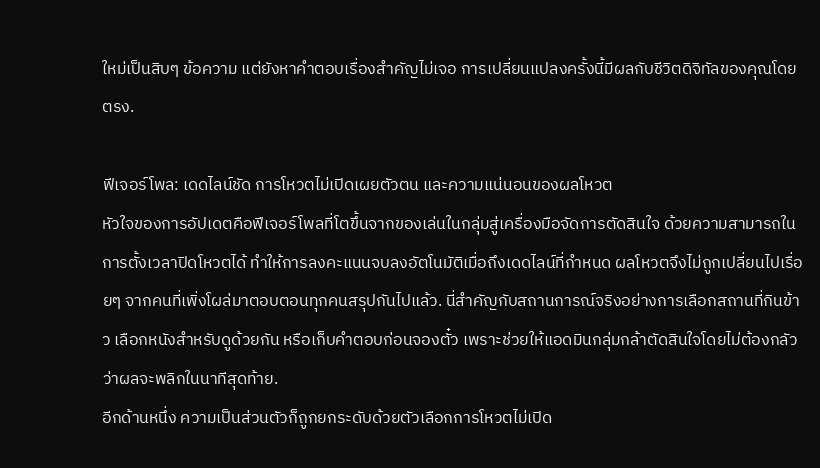ใหม่เป็นสิบๆ ข้อความ แต่ยังหาคำตอบเรื่องสำคัญไม่เจอ การเปลี่ยนแปลงครั้งนี้มีผลกับชีวิตดิจิทัลของคุณโดยตรง.

ฟีเจอร์โพล: เดดไลน์ชัด การโหวตไม่เปิดเผยตัวตน และความแน่นอนของผลโหวต
หัวใจของการอัปเดตคือฟีเจอร์โพลที่โตขึ้นจากของเล่นในกลุ่มสู่เครื่องมือจัดการตัดสินใจ ด้วยความสามารถในการตั้งเวลาปิดโหวตได้ ทำให้การลงคะแนนจบลงอัตโนมัติเมื่อถึงเดดไลน์ที่กำหนด ผลโหวตจึงไม่ถูกเปลี่ยนไปเรื่อยๆ จากคนที่เพิ่งโผล่มาตอบตอนทุกคนสรุปกันไปแล้ว. นี่สำคัญกับสถานการณ์จริงอย่างการเลือกสถานที่กินข้าว เลือกหนังสำหรับดูด้วยกัน หรือเก็บคำตอบก่อนจองตั๋ว เพราะช่วยให้แอดมินกลุ่มกล้าตัดสินใจโดยไม่ต้องกลัวว่าผลจะพลิกในนาทีสุดท้าย.
อีกด้านหนึ่ง ความเป็นส่วนตัวก็ถูกยกระดับด้วยตัวเลือกการโหวตไม่เปิด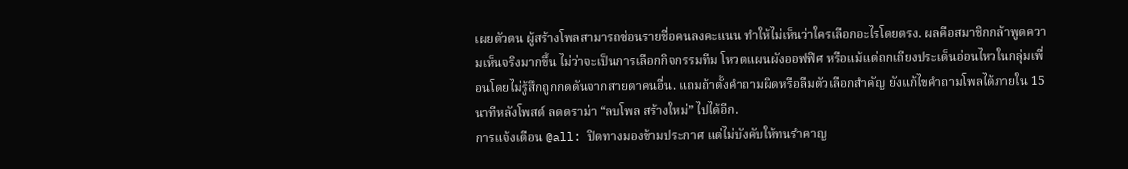เผยตัวตน ผู้สร้างโพลสามารถซ่อนรายชื่อคนลงคะแนน ทำให้ไม่เห็นว่าใครเลือกอะไรโดยตรง. ผลคือสมาชิกกล้าพูดความเห็นจริงมากขึ้น ไม่ว่าจะเป็นการเลือกกิจกรรมทีม โหวตแผนผังออฟฟิศ หรือแม้แต่ถกเถียงประเด็นอ่อนไหวในกลุ่มเพื่อนโดยไม่รู้สึกถูกกดดันจากสายตาคนอื่น. แถมถ้าตั้งคำถามผิดหรือลืมตัวเลือกสำคัญ ยังแก้ไขคำถามโพลได้ภายใน 15 นาทีหลังโพสต์ ลดดราม่า “ลบโพล สร้างใหม่” ไปได้อีก.
การแจ้งเตือน @all: ปิดทางมองข้ามประกาศ แต่ไม่บังคับให้ทนรำคาญ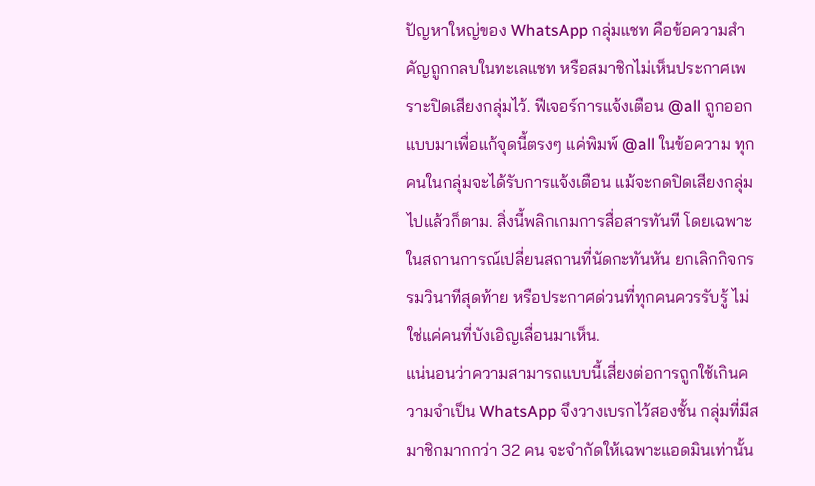ปัญหาใหญ่ของ WhatsApp กลุ่มแชท คือข้อความสำคัญถูกกลบในทะเลแชท หรือสมาชิกไม่เห็นประกาศเพราะปิดเสียงกลุ่มไว้. ฟีเจอร์การแจ้งเตือน @all ถูกออกแบบมาเพื่อแก้จุดนี้ตรงๆ แค่พิมพ์ @all ในข้อความ ทุกคนในกลุ่มจะได้รับการแจ้งเตือน แม้จะกดปิดเสียงกลุ่มไปแล้วก็ตาม. สิ่งนี้พลิกเกมการสื่อสารทันที โดยเฉพาะในสถานการณ์เปลี่ยนสถานที่นัดกะทันหัน ยกเลิกกิจกรรมวินาทีสุดท้าย หรือประกาศด่วนที่ทุกคนควรรับรู้ ไม่ใช่แค่คนที่บังเอิญเลื่อนมาเห็น.
แน่นอนว่าความสามารถแบบนี้เสี่ยงต่อการถูกใช้เกินความจำเป็น WhatsApp จึงวางเบรกไว้สองชั้น กลุ่มที่มีสมาชิกมากกว่า 32 คน จะจำกัดให้เฉพาะแอดมินเท่านั้น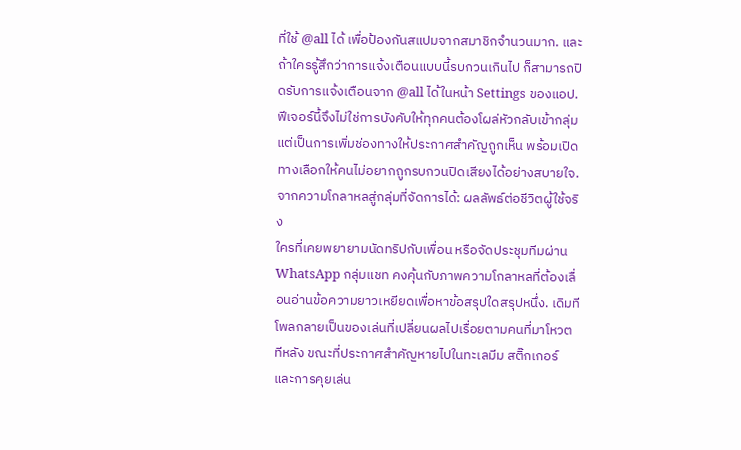ที่ใช้ @all ได้ เพื่อป้องกันสแปมจากสมาชิกจำนวนมาก. และถ้าใครรู้สึกว่าการแจ้งเตือนแบบนี้รบกวนเกินไป ก็สามารถปิดรับการแจ้งเตือนจาก @all ได้ในหน้า Settings ของแอป. ฟีเจอร์นี้จึงไม่ใช่การบังคับให้ทุกคนต้องโผล่หัวกลับเข้ากลุ่ม แต่เป็นการเพิ่มช่องทางให้ประกาศสำคัญถูกเห็น พร้อมเปิดทางเลือกให้คนไม่อยากถูกรบกวนปิดเสียงได้อย่างสบายใจ.
จากความโกลาหลสู่กลุ่มที่จัดการได้: ผลลัพธ์ต่อชีวิตผู้ใช้จริง
ใครที่เคยพยายามนัดทริปกับเพื่อน หรือจัดประชุมทีมผ่าน WhatsApp กลุ่มแชท คงคุ้นกับภาพความโกลาหลที่ต้องเลื่อนอ่านข้อความยาวเหยียดเพื่อหาข้อสรุปใดสรุปหนึ่ง. เดิมทีโพลกลายเป็นของเล่นที่เปลี่ยนผลไปเรื่อยตามคนที่มาโหวตทีหลัง ขณะที่ประกาศสำคัญหายไปในทะเลมีม สติ๊กเกอร์ และการคุยเล่น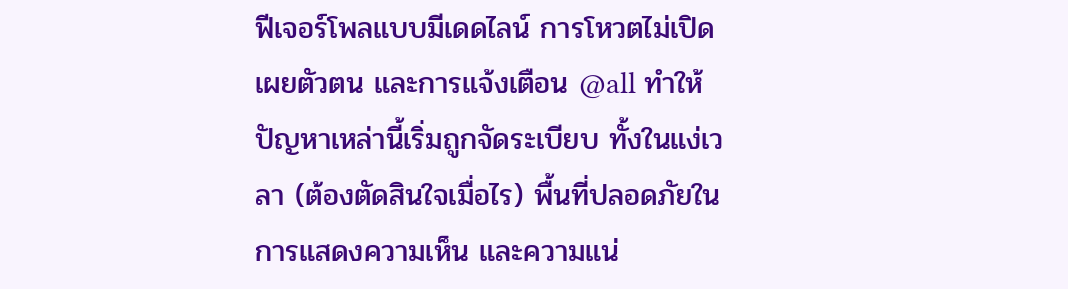ฟีเจอร์โพลแบบมีเดดไลน์ การโหวตไม่เปิดเผยตัวตน และการแจ้งเตือน @all ทำให้ปัญหาเหล่านี้เริ่มถูกจัดระเบียบ ทั้งในแง่เวลา (ต้องตัดสินใจเมื่อไร) พื้นที่ปลอดภัยในการแสดงความเห็น และความแน่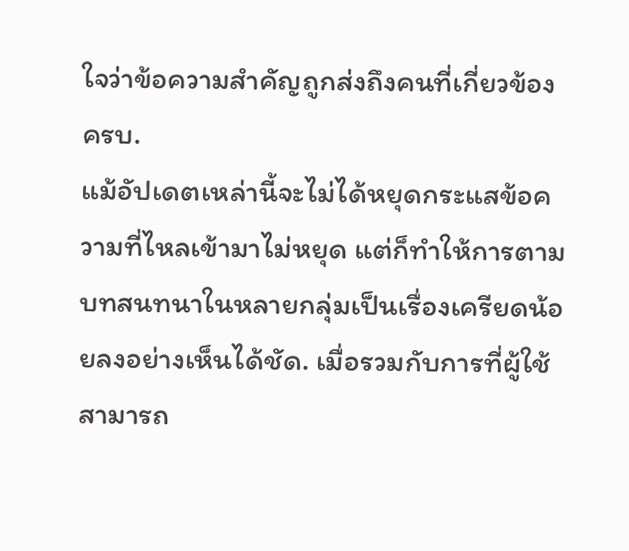ใจว่าข้อความสำคัญถูกส่งถึงคนที่เกี่ยวข้องครบ.
แม้อัปเดตเหล่านี้จะไม่ได้หยุดกระแสข้อความที่ไหลเข้ามาไม่หยุด แต่ก็ทำให้การตามบทสนทนาในหลายกลุ่มเป็นเรื่องเครียดน้อยลงอย่างเห็นได้ชัด. เมื่อรวมกับการที่ผู้ใช้สามารถ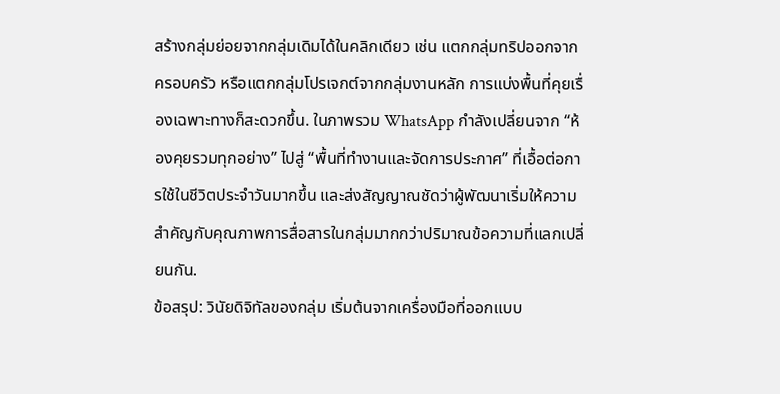สร้างกลุ่มย่อยจากกลุ่มเดิมได้ในคลิกเดียว เช่น แตกกลุ่มทริปออกจากครอบครัว หรือแตกกลุ่มโปรเจกต์จากกลุ่มงานหลัก การแบ่งพื้นที่คุยเรื่องเฉพาะทางก็สะดวกขึ้น. ในภาพรวม WhatsApp กำลังเปลี่ยนจาก “ห้องคุยรวมทุกอย่าง” ไปสู่ “พื้นที่ทำงานและจัดการประกาศ” ที่เอื้อต่อการใช้ในชีวิตประจำวันมากขึ้น และส่งสัญญาณชัดว่าผู้พัฒนาเริ่มให้ความสำคัญกับคุณภาพการสื่อสารในกลุ่มมากกว่าปริมาณข้อความที่แลกเปลี่ยนกัน.
ข้อสรุป: วินัยดิจิทัลของกลุ่ม เริ่มต้นจากเครื่องมือที่ออกแบบ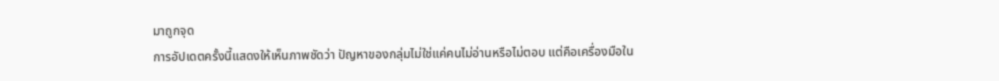มาถูกจุด
การอัปเดตครั้งนี้แสดงให้เห็นภาพชัดว่า ปัญหาของกลุ่มไม่ใช่แค่คนไม่อ่านหรือไม่ตอบ แต่คือเครื่องมือใน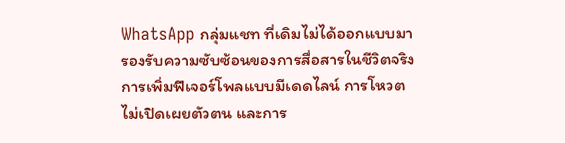WhatsApp กลุ่มแชท ที่เดิมไม่ได้ออกแบบมารองรับความซับซ้อนของการสื่อสารในชีวิตจริง การเพิ่มฟีเจอร์โพลแบบมีเดดไลน์ การโหวตไม่เปิดเผยตัวตน และการ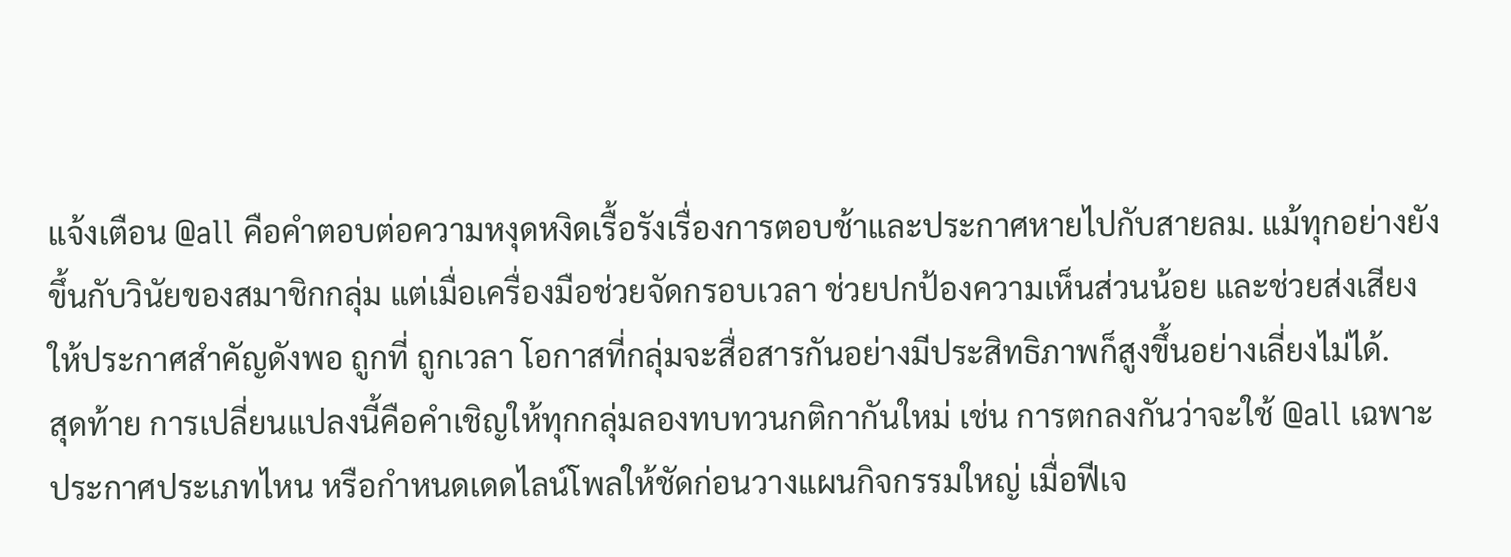แจ้งเตือน @all คือคำตอบต่อความหงุดหงิดเรื้อรังเรื่องการตอบช้าและประกาศหายไปกับสายลม. แม้ทุกอย่างยังขึ้นกับวินัยของสมาชิกกลุ่ม แต่เมื่อเครื่องมือช่วยจัดกรอบเวลา ช่วยปกป้องความเห็นส่วนน้อย และช่วยส่งเสียงให้ประกาศสำคัญดังพอ ถูกที่ ถูกเวลา โอกาสที่กลุ่มจะสื่อสารกันอย่างมีประสิทธิภาพก็สูงขึ้นอย่างเลี่ยงไม่ได้.
สุดท้าย การเปลี่ยนแปลงนี้คือคำเชิญให้ทุกกลุ่มลองทบทวนกติกากันใหม่ เช่น การตกลงกันว่าจะใช้ @all เฉพาะประกาศประเภทไหน หรือกำหนดเดดไลน์โพลให้ชัดก่อนวางแผนกิจกรรมใหญ่ เมื่อฟีเจ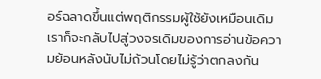อร์ฉลาดขึ้นแต่พฤติกรรมผู้ใช้ยังเหมือนเดิม เราก็จะกลับไปสู่วงจรเดิมของการอ่านข้อความย้อนหลังนับไม่ถ้วนโดยไม่รู้ว่าตกลงกัน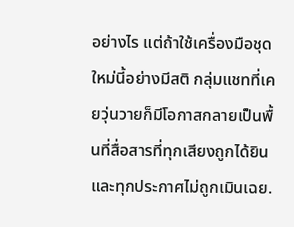อย่างไร แต่ถ้าใช้เครื่องมือชุดใหม่นี้อย่างมีสติ กลุ่มแชทที่เคยวุ่นวายก็มีโอกาสกลายเป็นพื้นที่สื่อสารที่ทุกเสียงถูกได้ยินและทุกประกาศไม่ถูกเมินเฉย.